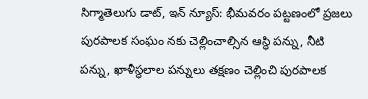సిగ్మాతెలుగు డాట్, ఇన్ న్యూస్: భీమవరం పట్టణంలో ప్రజలు పురపాలక సంఘం నకు చెల్లించాల్సిన ఆస్థి పన్ను, నీటి పన్ను, ఖాళీస్థలాల పన్నులు తక్షణం చెల్లించి పురపాలక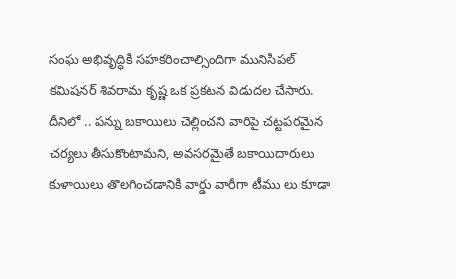సంఘ అభివృద్ధికి సహకరించాల్సిందిగా మునిసిపల్ కమిషనర్ శివరామ కృష్ణ ఒక ప్రకటన విడుదల చేసారు. దీనిలో .. పన్ను బకాయిలు చెల్లించని వారిపై చట్టపరమైన చర్యలు తీసుకొంటామని, అవసరమైతే బకాయిదారులు కుళాయిలు తొలగించడానికి వార్డు వారీగా టీము లు కూడా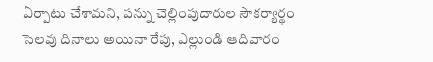ఏర్పాటు చేశామని, పన్ను చెల్లింపుదారుల సౌకర్యార్థం సెలవు దినాలు అయినా రేపు, ఎల్లుండి ఆదివారం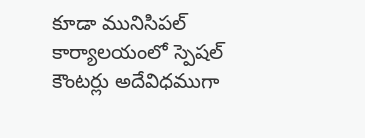కూడా మునిసిపల్ కార్యాలయంలో స్పెషల్ కౌంటర్లు అదేవిధముగా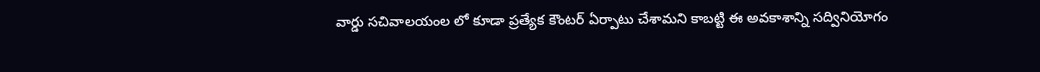వార్డు సచివాలయంల లో కూడా ప్రత్యేక కౌంటర్ ఏర్పాటు చేశామని కాబట్టి ఈ అవకాశాన్ని సద్వినియోగం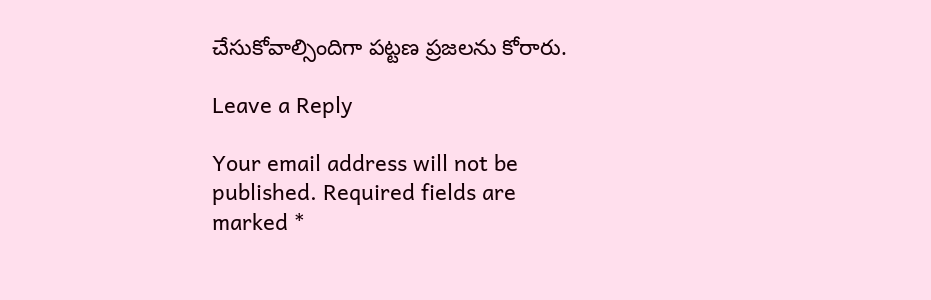చేసుకోవాల్సిందిగా పట్టణ ప్రజలను కోరారు.

Leave a Reply

Your email address will not be published. Required fields are marked *